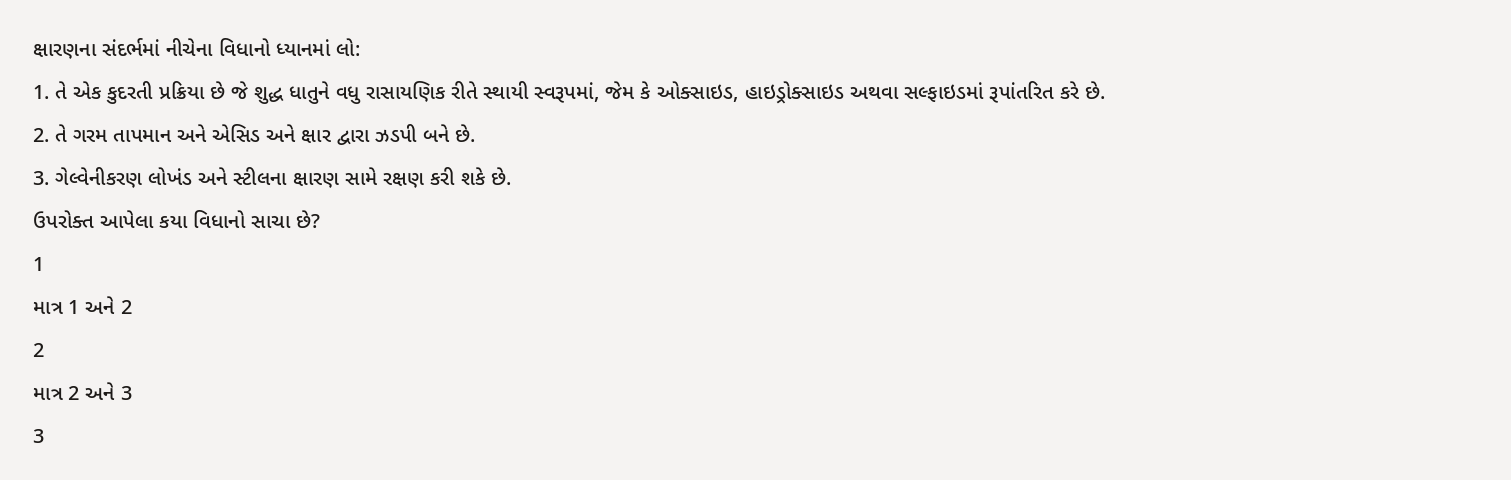ક્ષારણના સંદર્ભમાં નીચેના વિધાનો ધ્યાનમાં લો:
1. તે એક કુદરતી પ્રક્રિયા છે જે શુદ્ધ ધાતુને વધુ રાસાયણિક રીતે સ્થાયી સ્વરૂપમાં, જેમ કે ઓક્સાઇડ, હાઇડ્રોક્સાઇડ અથવા સલ્ફાઇડમાં રૂપાંતરિત કરે છે.
2. તે ગરમ તાપમાન અને એસિડ અને ક્ષાર દ્વારા ઝડપી બને છે.
3. ગેલ્વેનીકરણ લોખંડ અને સ્ટીલના ક્ષારણ સામે રક્ષણ કરી શકે છે.
ઉપરોક્ત આપેલા કયા વિધાનો સાચા છે?
1
માત્ર 1 અને 2
2
માત્ર 2 અને 3
3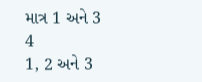માત્ર 1 અને 3
4
1, 2 અને 3